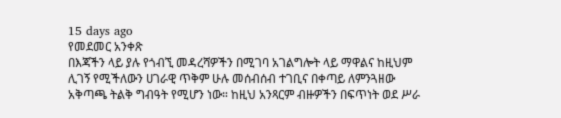15 days ago
የመደመር አንቀጽ
በእጃችን ላይ ያሉ የጎብኚ መዳረሻዎችን በሚገባ አገልግሎት ላይ ማዋልና ከዚህም ሊገኝ የሚችለውን ሀገራዊ ጥቅም ሁሉ መሰብሰብ ተገቢና በቀጣይ ለምንጓዘው አቅጣጫ ትልቅ ግብዓት የሚሆን ነው። ከዚህ አንጻርም ብዙዎችን በፍጥነት ወደ ሥራ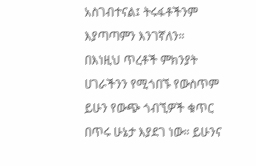አስገብተናል፤ ትሩፋቶችንም እያጣጣምን እንገኛለን።
በእነዚህ ጥረቶች ምክንያት ሀገራችንን የሚጎበኙ የውስጥም ይሁን የውጭ ጎብኚዎች ቁጥር በጥሩ ሁኔታ እያደገ ነው። ይሁንና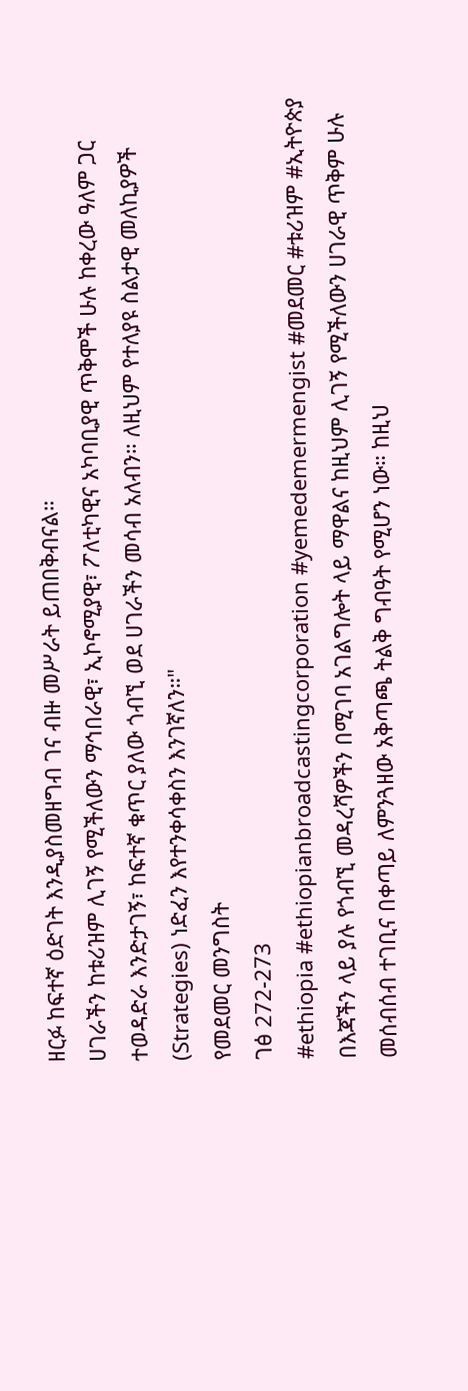ዘርፉ ከፍተኛ ዕድገት እንዲያስመዘግብ ገና ብዙ መሥራት ይጠበቅብናል።
ሀገራችን ከቱሪዝም ሊገኝ የሚችለውን ማኅበራዊ፣ ኢኮኖሚያዊ፣ ፖለቲካዊና አካባቢያዊ ጥቅሞች ሁሉ ከቀረው ዓለም ጋር ተወዳድራ እንድታገኝ፣ ከፍተኛ ቁጥር ያለው ጎብኚ ወደ ሀገራችን መሳብ አለብን። ለዚህም የተለያዩ ስልታዊ መለኪያዎች (Strategies) ነድፈን እየተንቀሳቀስን እንገኛለን።"
የመደመር መንግስት
ገፅ 272-273
#ethiopia #ethiopianbroadcastingcorporation #yemedemermengist #መደመር #ቱሪዝም #ኢትዮጵያ
በእጃችን ላይ ያሉ የጎብኚ መዳረሻዎችን በሚገባ አገልግሎት ላይ ማዋልና ከዚህም ሊገኝ የሚችለውን ሀገራዊ ጥቅም ሁሉ መሰብሰብ ተገቢና በቀጣይ ለምንጓዘው አቅጣጫ ትልቅ ግብዓት የሚሆን ነው። ከዚህ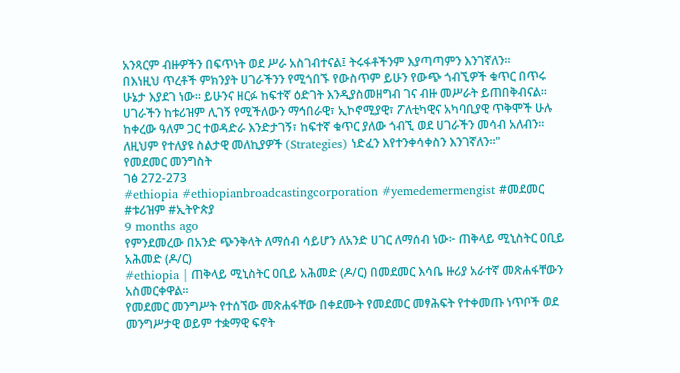አንጻርም ብዙዎችን በፍጥነት ወደ ሥራ አስገብተናል፤ ትሩፋቶችንም እያጣጣምን እንገኛለን።
በእነዚህ ጥረቶች ምክንያት ሀገራችንን የሚጎበኙ የውስጥም ይሁን የውጭ ጎብኚዎች ቁጥር በጥሩ ሁኔታ እያደገ ነው። ይሁንና ዘርፉ ከፍተኛ ዕድገት እንዲያስመዘግብ ገና ብዙ መሥራት ይጠበቅብናል።
ሀገራችን ከቱሪዝም ሊገኝ የሚችለውን ማኅበራዊ፣ ኢኮኖሚያዊ፣ ፖለቲካዊና አካባቢያዊ ጥቅሞች ሁሉ ከቀረው ዓለም ጋር ተወዳድራ እንድታገኝ፣ ከፍተኛ ቁጥር ያለው ጎብኚ ወደ ሀገራችን መሳብ አለብን። ለዚህም የተለያዩ ስልታዊ መለኪያዎች (Strategies) ነድፈን እየተንቀሳቀስን እንገኛለን።"
የመደመር መንግስት
ገፅ 272-273
#ethiopia #ethiopianbroadcastingcorporation #yemedemermengist #መደመር #ቱሪዝም #ኢትዮጵያ
9 months ago
የምንደመረው በአንድ ጭንቅላት ለማሰብ ሳይሆን ለአንድ ሀገር ለማሰብ ነው፦ ጠቅላይ ሚኒስትር ዐቢይ አሕመድ (ዶ/ር)
#ethiopia | ጠቅላይ ሚኒስትር ዐቢይ አሕመድ (ዶ/ር) በመደመር እሳቤ ዙሪያ አራተኛ መጽሐፋቸውን አስመርቀዋል።
የመደመር መንግሥት የተሰኘው መጽሐፋቸው በቀደሙት የመደመር መፃሕፍት የተቀመጡ ነጥቦች ወደ መንግሥታዊ ወይም ተቋማዊ ፍኖት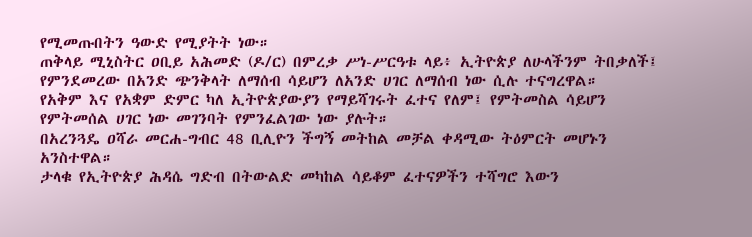የሚመጡበትን ዓውድ የሚያትት ነው።
ጠቅላይ ሚኒስትር ዐቢይ አሕመድ (ዶ/ር) በምረቃ ሥነ-ሥርዓቱ ላይ፥ ኢትዮጵያ ለሁላችንም ትበቃለች፤ የምንደመረው በአንድ ጭንቅላት ለማሰብ ሳይሆን ለአንድ ሀገር ለማሰብ ነው ሲሉ ተናግረዋል።
የአቅም እና የአቋም ድምር ካለ ኢትዮጵያውያን የማይሻገሩት ፈተና የለም፤ የምትመስል ሳይሆን የምትመሰል ሀገር ነው መገንባት የምንፈልገው ነው ያሉት።
በአረንጓዴ ዐሻራ መርሐ-ግብር 48 ቢሊዮን ችግኝ መትከል መቻል ቀዳሚው ትዕምርት መሆኑን አንስተዋል።
ታላቁ የኢትዮጵያ ሕዳሴ ግድብ በትውልድ መካከል ሳይቆም ፈተናዎችን ተሻግሮ እውን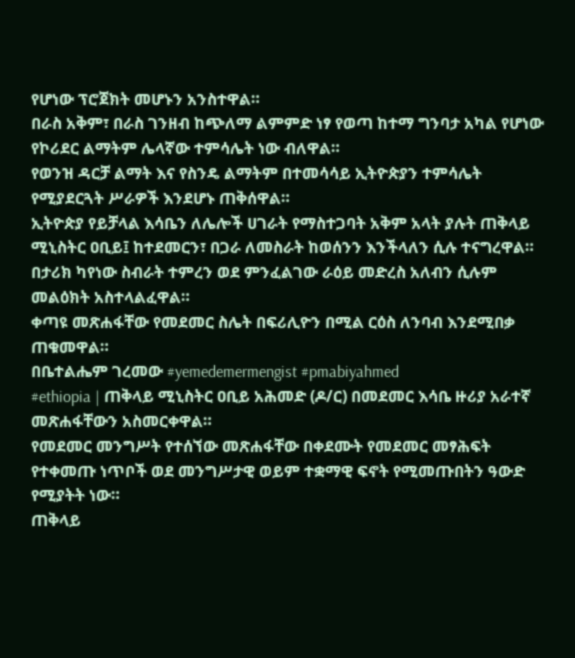የሆነው ፕሮጀክት መሆኑን አንስተዋል።
በራስ አቅም፣ በራስ ገንዘብ ከጭለማ ልምምድ ነፃ የወጣ ከተማ ግንባታ አካል የሆነው የኮሪደር ልማትም ሌላኛው ተምሳሌት ነው ብለዋል።
የወንዝ ዳርቻ ልማት እና የስንዴ ልማትም በተመሳሳይ ኢትዮጵያን ተምሳሌት የሚያደርጓት ሥራዎች እንደሆኑ ጠቅሰዋል።
ኢትዮጵያ የይቻላል እሳቤን ለሌሎች ሀገራት የማስተጋባት አቅም አላት ያሉት ጠቅላይ ሚኒስትር ዐቢይ፤ ከተደመርን፣ በጋራ ለመስራት ከወሰንን እንችላለን ሲሉ ተናግረዋል።
በታሪክ ካየነው ስብራት ተምረን ወደ ምንፈልገው ራዕይ መድረስ አለብን ሲሉም መልዕክት አስተላልፈዋል።
ቀጣዩ መጽሐፋቸው የመደመር ስሌት በፍሪሊዮን በሚል ርዕስ ለንባብ እንደሚበቃ ጠቁመዋል።
በቤተልሔም ገረመው #yemedemermengist #pmabiyahmed
#ethiopia | ጠቅላይ ሚኒስትር ዐቢይ አሕመድ (ዶ/ር) በመደመር እሳቤ ዙሪያ አራተኛ መጽሐፋቸውን አስመርቀዋል።
የመደመር መንግሥት የተሰኘው መጽሐፋቸው በቀደሙት የመደመር መፃሕፍት የተቀመጡ ነጥቦች ወደ መንግሥታዊ ወይም ተቋማዊ ፍኖት የሚመጡበትን ዓውድ የሚያትት ነው።
ጠቅላይ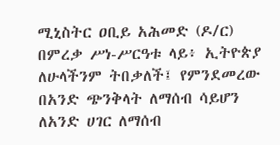ሚኒስትር ዐቢይ አሕመድ (ዶ/ር) በምረቃ ሥነ-ሥርዓቱ ላይ፥ ኢትዮጵያ ለሁላችንም ትበቃለች፤ የምንደመረው በአንድ ጭንቅላት ለማሰብ ሳይሆን ለአንድ ሀገር ለማሰብ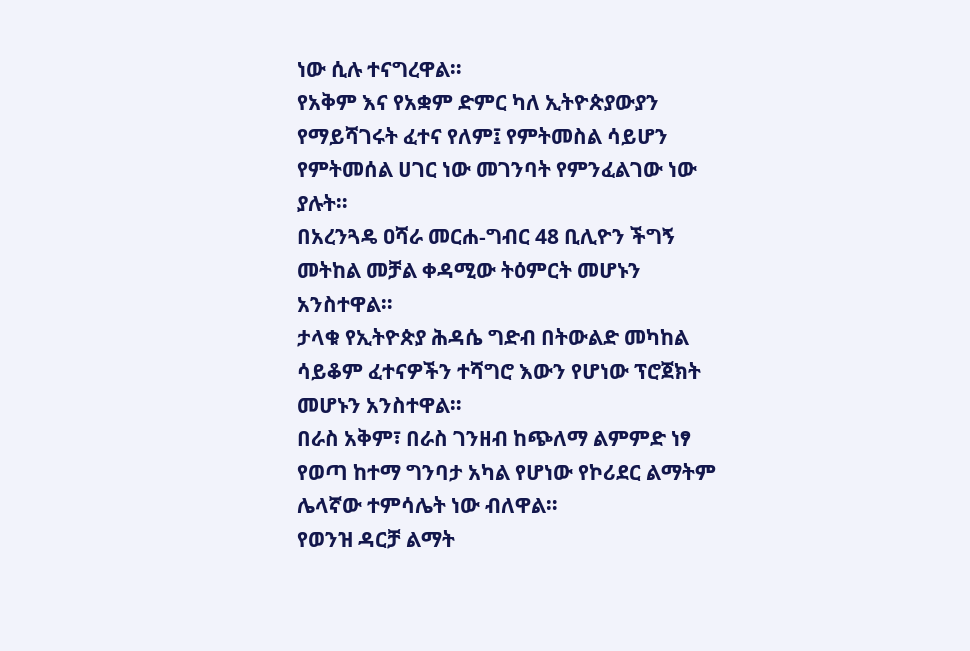ነው ሲሉ ተናግረዋል።
የአቅም እና የአቋም ድምር ካለ ኢትዮጵያውያን የማይሻገሩት ፈተና የለም፤ የምትመስል ሳይሆን የምትመሰል ሀገር ነው መገንባት የምንፈልገው ነው ያሉት።
በአረንጓዴ ዐሻራ መርሐ-ግብር 48 ቢሊዮን ችግኝ መትከል መቻል ቀዳሚው ትዕምርት መሆኑን አንስተዋል።
ታላቁ የኢትዮጵያ ሕዳሴ ግድብ በትውልድ መካከል ሳይቆም ፈተናዎችን ተሻግሮ እውን የሆነው ፕሮጀክት መሆኑን አንስተዋል።
በራስ አቅም፣ በራስ ገንዘብ ከጭለማ ልምምድ ነፃ የወጣ ከተማ ግንባታ አካል የሆነው የኮሪደር ልማትም ሌላኛው ተምሳሌት ነው ብለዋል።
የወንዝ ዳርቻ ልማት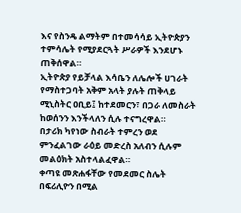እና የስንዴ ልማትም በተመሳሳይ ኢትዮጵያን ተምሳሌት የሚያደርጓት ሥራዎች እንደሆኑ ጠቅሰዋል።
ኢትዮጵያ የይቻላል እሳቤን ለሌሎች ሀገራት የማስተጋባት አቅም አላት ያሉት ጠቅላይ ሚኒስትር ዐቢይ፤ ከተደመርን፣ በጋራ ለመስራት ከወሰንን እንችላለን ሲሉ ተናግረዋል።
በታሪክ ካየነው ስብራት ተምረን ወደ ምንፈልገው ራዕይ መድረስ አለብን ሲሉም መልዕክት አስተላልፈዋል።
ቀጣዩ መጽሐፋቸው የመደመር ስሌት በፍሪሊዮን በሚል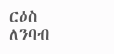ርዕስ ለንባብ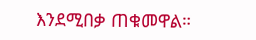እንደሚበቃ ጠቁመዋል።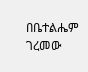በቤተልሔም ገረመው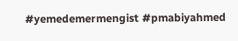#yemedemermengist #pmabiyahmed